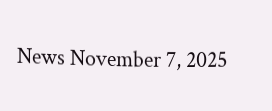News November 7, 2025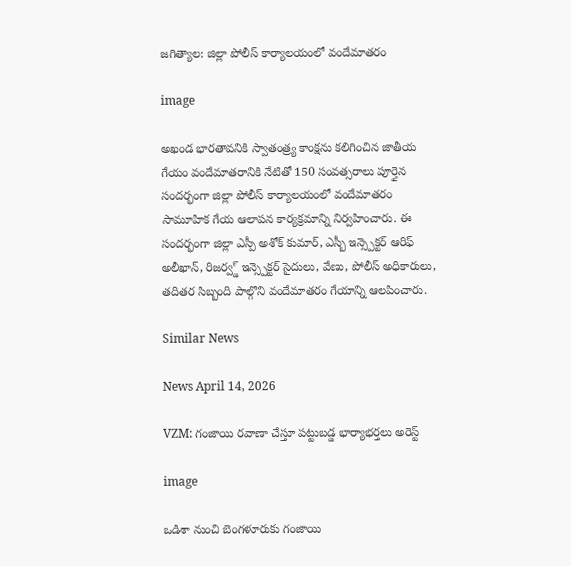జగిత్యాల: జిల్లా పోలీస్ కార్యాలయంలో వందేమాతరం

image

అఖండ భారతావనికి స్వాతంత్ర్య కాంక్షను కలిగించిన జాతీయ గేయం వందేమాతరానికి నేటితో 150 సంవత్సరాలు పూర్తైన సందర్భంగా జిల్లా పోలీస్ కార్యాలయంలో వందేమాతరం సామూహిక గేయ ఆలాపన కార్యక్రమాన్ని నిర్వహించారు. ఈ సందర్భంగా జిల్లా ఎస్పీ అశోక్ కుమార్, ఎస్బీ ఇన్స్పెక్టర్ ఆరిఫ్ అలీఖాన్, రిజర్వ్డ్ ఇన్స్పెక్టర్ సైదులు, వేణు, పోలీస్ అధికారులు, తదితర సిబ్బంది పాల్గొని వందేమాతరం గేయాన్ని ఆలపించారు.

Similar News

News April 14, 2026

VZM: గంజాయి రవాణా చేస్తూ పట్టుబడ్డ భార్యాభర్తలు అరెస్ట్

image

ఒడిశా నుంచి బెంగళూరుకు గంజాయి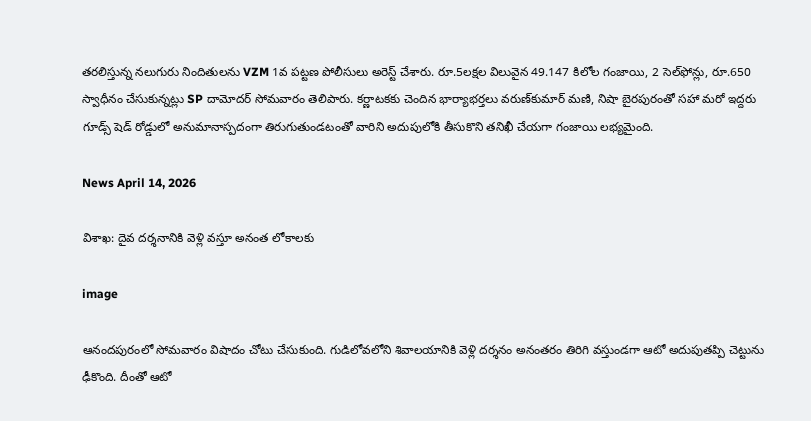తరలిస్తున్న నలుగురు నిందితులను VZM 1వ పట్టణ పోలీసులు అరెస్ట్ చేశారు. రూ.5లక్షల విలువైన 49.147 కిలోల గంజాయి, 2 సెల్‌ఫోన్లు, రూ.650 స్వాధీనం చేసుకున్నట్లు SP దామోదర్ సోమవారం తెలిపారు. కర్ణాటకకు చెందిన భార్యాభర్తలు వరుణ్‌కుమార్ మణి, నిషా బైరపురంతో సహా మరో ఇద్దరు గూడ్స్ షెడ్ రోడ్డులో అనుమానాస్పదంగా తిరుగుతుండటంతో వారిని అదుపులోకి తీసుకొని తనిఖీ చేయగా గంజాయి లభ్యమైంది.

News April 14, 2026

విశాఖ: దైవ దర్శనానికి వెళ్లి వస్తూ అనంత లోకాలకు

image

ఆనందపురంలో సోమవారం విషాదం చోటు చేసుకుంది. గుడిలోవలోని శివాలయానికి వెళ్లి దర్శనం అనంతరం తిరిగి వస్తుండగా ఆటో అదుపుతప్పి చెట్టును ఢీకొంది. దీంతో ఆటో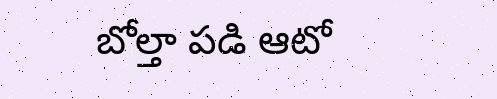బోల్తా పడి ఆటో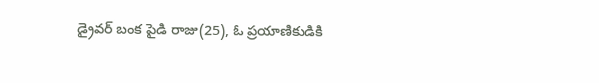డ్రైవర్ బంక పైడి రాజు(25), ఓ ప్రయాణికుడికి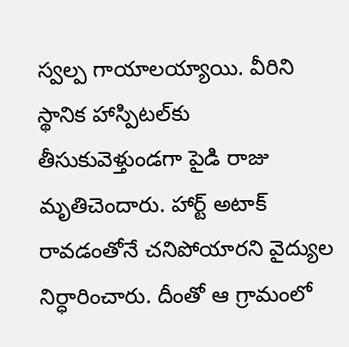స్వల్ప గాయాలయ్యాయి. వీరిని స్థానిక హాస్పిటల్‌కు తీసుకువెళ్తుండగా పైడి రాజు మృతిచెందారు. హార్ట్ అటాక్ రావడంతోనే చనిపోయారని వైద్యుల నిర్ధారించారు. దీంతో ఆ గ్రామంలో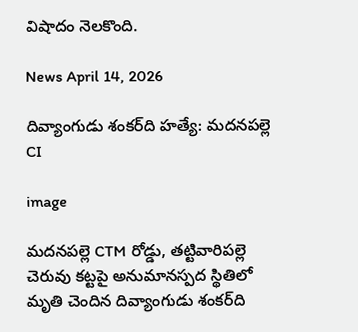విషాదం నెలకొంది.

News April 14, 2026

దివ్యాంగుడు శంకర్‌ది హత్యే: మదనపల్లె CI

image

మదనపల్లె CTM రోడ్డు, తట్టివారిపల్లె చెరువు కట్టపై అనుమానస్పద స్థితిలో మృతి చెందిన దివ్యాంగుడు శంకర్‌ది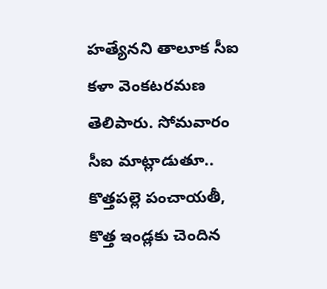హత్యేనని తాలూక సీఐ కళా వెంకటరమణ తెలిపారు. సోమవారం సీఐ మాట్లాడుతూ.. కొత్తపల్లె పంచాయతీ, కొత్త ఇండ్లకు చెందిన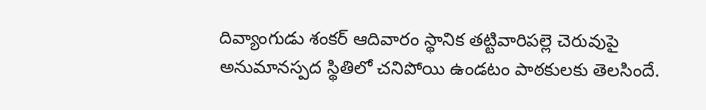దివ్యాంగుడు శంకర్ ఆదివారం స్థానిక తట్టివారిపల్లె చెరువుపై అనుమానస్పద స్థితిలో చనిపోయి ఉండటం పాఠకులకు తెలసిందే.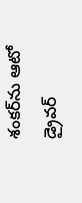శంకర్‌ను ఆటో డ్రైవర్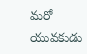మరో యువకుడు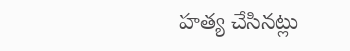హత్య చేసినట్లు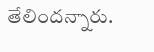తేలిందన్నారు.